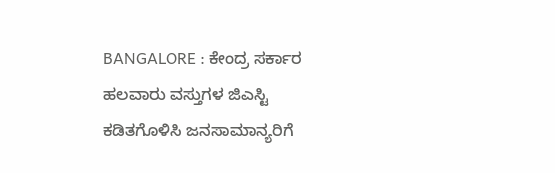BANGALORE : ಕೇಂದ್ರ ಸರ್ಕಾರ ಹಲವಾರು ವಸ್ತುಗಳ ಜಿಎಸ್ಟಿ ಕಡಿತಗೊಳಿಸಿ ಜನಸಾಮಾನ್ಯರಿಗೆ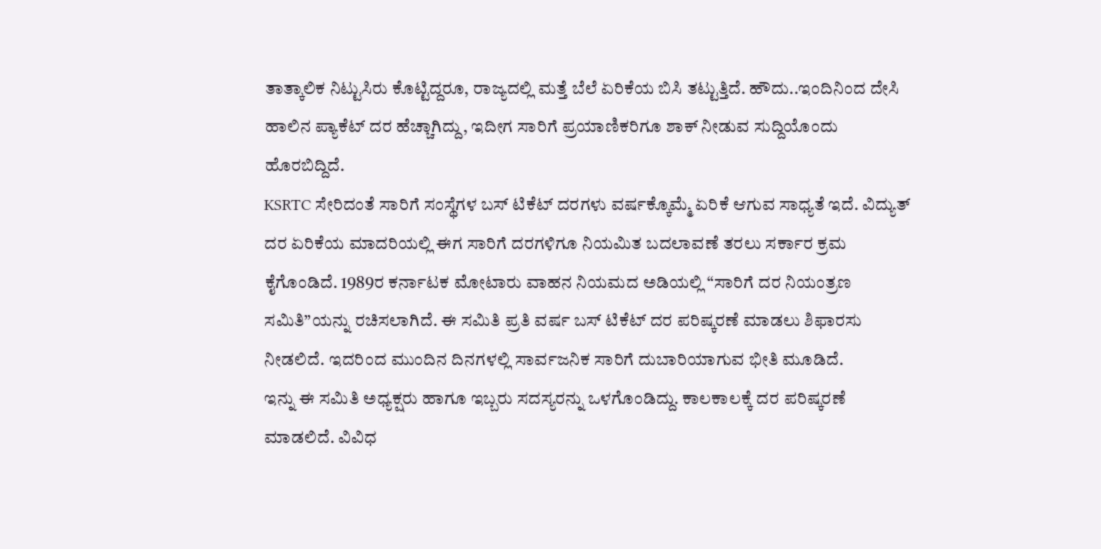ತಾತ್ಕಾಲಿಕ ನಿಟ್ಟುಸಿರು ಕೊಟ್ಟಿದ್ದರೂ, ರಾಜ್ಯದಲ್ಲಿ ಮತ್ತೆ ಬೆಲೆ ಏರಿಕೆಯ ಬಿಸಿ ತಟ್ಟುತ್ತಿದೆ. ಹೌದು..ಇಂದಿನಿಂದ ದೇಸಿ ಹಾಲಿನ ಪ್ಯಾಕೆಟ್ ದರ ಹೆಚ್ಚಾಗಿದ್ದು, ಇದೀಗ ಸಾರಿಗೆ ಪ್ರಯಾಣಿಕರಿಗೂ ಶಾಕ್ ನೀಡುವ ಸುದ್ದಿಯೊಂದು ಹೊರಬಿದ್ದಿದೆ.
KSRTC ಸೇರಿದಂತೆ ಸಾರಿಗೆ ಸಂಸ್ಥೆಗಳ ಬಸ್ ಟಿಕೆಟ್ ದರಗಳು ವರ್ಷಕ್ಕೊಮ್ಮೆ ಏರಿಕೆ ಆಗುವ ಸಾಧ್ಯತೆ ಇದೆ. ವಿದ್ಯುತ್ ದರ ಏರಿಕೆಯ ಮಾದರಿಯಲ್ಲಿ ಈಗ ಸಾರಿಗೆ ದರಗಳಿಗೂ ನಿಯಮಿತ ಬದಲಾವಣೆ ತರಲು ಸರ್ಕಾರ ಕ್ರಮ ಕೈಗೊಂಡಿದೆ. 1989ರ ಕರ್ನಾಟಕ ಮೋಟಾರು ವಾಹನ ನಿಯಮದ ಅಡಿಯಲ್ಲಿ “ಸಾರಿಗೆ ದರ ನಿಯಂತ್ರಣ ಸಮಿತಿ”ಯನ್ನು ರಚಿಸಲಾಗಿದೆ. ಈ ಸಮಿತಿ ಪ್ರತಿ ವರ್ಷ ಬಸ್ ಟಿಕೆಟ್ ದರ ಪರಿಷ್ಕರಣೆ ಮಾಡಲು ಶಿಫಾರಸು ನೀಡಲಿದೆ. ಇದರಿಂದ ಮುಂದಿನ ದಿನಗಳಲ್ಲಿ ಸಾರ್ವಜನಿಕ ಸಾರಿಗೆ ದುಬಾರಿಯಾಗುವ ಭೀತಿ ಮೂಡಿದೆ.
ಇನ್ನು ಈ ಸಮಿತಿ ಅಧ್ಯಕ್ಷರು ಹಾಗೂ ಇಬ್ಬರು ಸದಸ್ಯರನ್ನು ಒಳಗೊಂಡಿದ್ದು. ಕಾಲಕಾಲಕ್ಕೆ ದರ ಪರಿಷ್ಕರಣೆ ಮಾಡಲಿದೆ. ವಿವಿಧ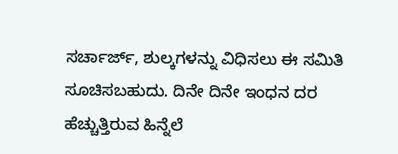ಸರ್ಚಾರ್ಜ್, ಶುಲ್ಕಗಳನ್ನು ವಿಧಿಸಲು ಈ ಸಮಿತಿ ಸೂಚಿಸಬಹುದು. ದಿನೇ ದಿನೇ ಇಂಧನ ದರ ಹೆಚ್ಚುತ್ತಿರುವ ಹಿನ್ನೆಲೆ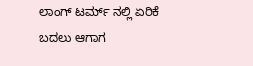ಲಾಂಗ್ ಟರ್ಮ್ ನಲ್ಲಿ ಏರಿಕೆ ಬದಲು ಆಗಾಗ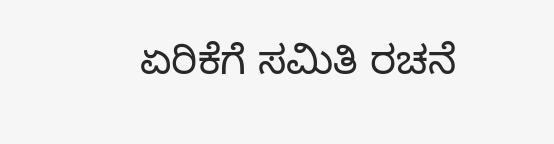ಏರಿಕೆಗೆ ಸಮಿತಿ ರಚನೆ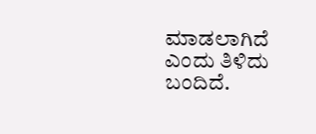ಮಾಡಲಾಗಿದೆ ಎಂದು ತಿಳಿದು ಬಂದಿದೆ.